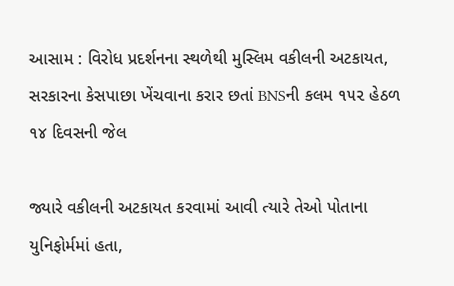આસામ : વિરોધ પ્રદર્શનના સ્થળેથી મુસ્લિમ વકીલની અટકાયત, સરકારના કેસપાછા ખેંચવાના કરાર છતાં BNSની કલમ ૧૫૨ હેઠળ ૧૪ દિવસની જેલ

જ્યારે વકીલની અટકાયત કરવામાં આવી ત્યારે તેઓ પોતાના યુનિફોર્મમાં હતા,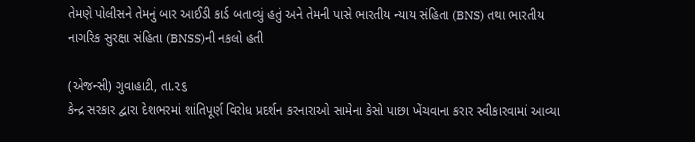તેમણે પોલીસને તેમનું બાર આઈડી કાર્ડ બતાવ્યું હતું અને તેમની પાસે ભારતીય ન્યાય સંહિતા (BNS) તથા ભારતીય નાગરિક સુરક્ષા સંહિતા (BNSS)ની નકલો હતી

(એજન્સી) ગુવાહાટી, તા.૨૬
કેન્દ્ર સરકાર દ્વારા દેશભરમાં શાંતિપૂર્ણ વિરોધ પ્રદર્શન કરનારાઓ સામેના કેસો પાછા ખેંચવાના કરાર સ્વીકારવામાં આવ્યા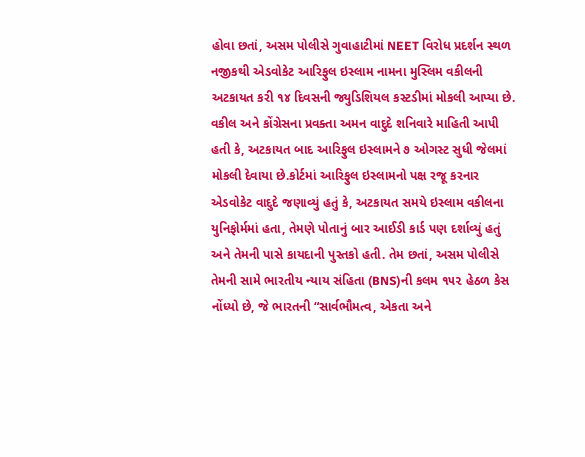હોવા છતાં, અસમ પોલીસે ગુવાહાટીમાં NEET વિરોધ પ્રદર્શન સ્થળ નજીકથી એડવોકેટ આરિફુલ ઇસ્લામ નામના મુસ્લિમ વકીલની અટકાયત કરી ૧૪ દિવસની જ્યુડિશિયલ કસ્ટડીમાં મોકલી આપ્યા છે. વકીલ અને કોંગ્રેસના પ્રવક્તા અમન વાદુદે શનિવારે માહિતી આપી હતી કે, અટકાયત બાદ આરિફુલ ઇસ્લામને ૭ ઓગસ્ટ સુધી જેલમાં મોકલી દેવાયા છે.કોર્ટમાં આરિફુલ ઇસ્લામનો પક્ષ રજૂ કરનાર એડવોકેટ વાદુદે જણાવ્યું હતું કે, અટકાયત સમયે ઇસ્લામ વકીલના યુનિફોર્મમાં હતા, તેમણે પોતાનું બાર આઈડી કાર્ડ પણ દર્શાવ્યું હતું અને તેમની પાસે કાયદાની પુસ્તકો હતી. તેમ છતાં, અસમ પોલીસે તેમની સામે ભારતીય ન્યાય સંહિતા (BNS)ની કલમ ૧૫૨ હેઠળ કેસ નોંધ્યો છે, જે ભારતની “સાર્વભૌમત્વ, એકતા અને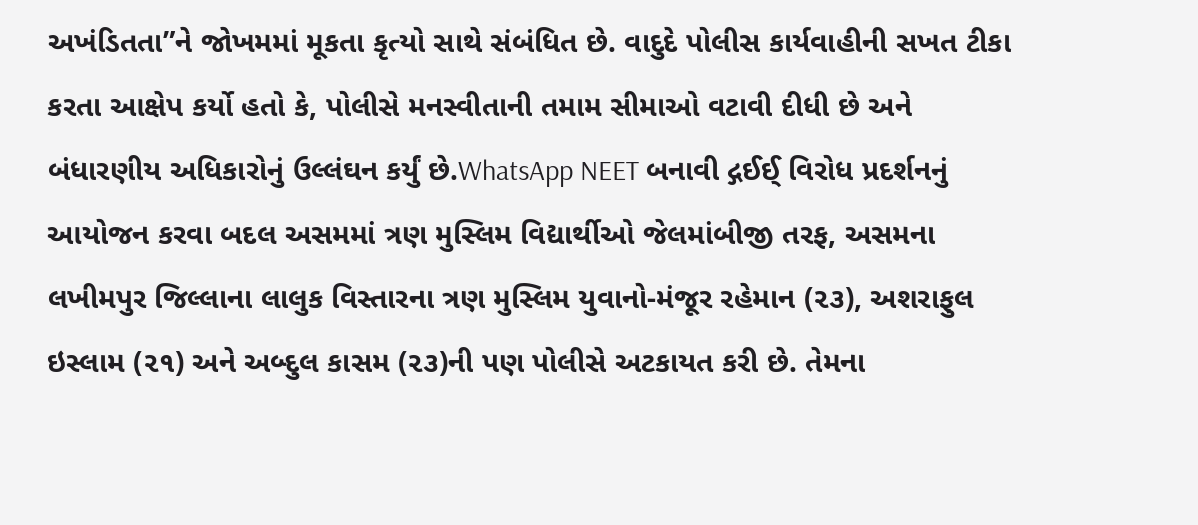અખંડિતતા”ને જોખમમાં મૂકતા કૃત્યો સાથે સંબંધિત છે. વાદુદે પોલીસ કાર્યવાહીની સખત ટીકા કરતા આક્ષેપ કર્યો હતો કે, પોલીસે મનસ્વીતાની તમામ સીમાઓ વટાવી દીધી છે અને બંધારણીય અધિકારોનું ઉલ્લંઘન કર્યું છે.WhatsApp NEET બનાવી દ્ગઈઈ્‌ વિરોધ પ્રદર્શનનું આયોજન કરવા બદલ અસમમાં ત્રણ મુસ્લિમ વિદ્યાર્થીઓ જેલમાંબીજી તરફ, અસમના લખીમપુર જિલ્લાના લાલુક વિસ્તારના ત્રણ મુસ્લિમ યુવાનો-મંજૂર રહેમાન (૨૩), અશરાફુલ ઇસ્લામ (૨૧) અને અબ્દુલ કાસમ (૨૩)ની પણ પોલીસે અટકાયત કરી છે. તેમના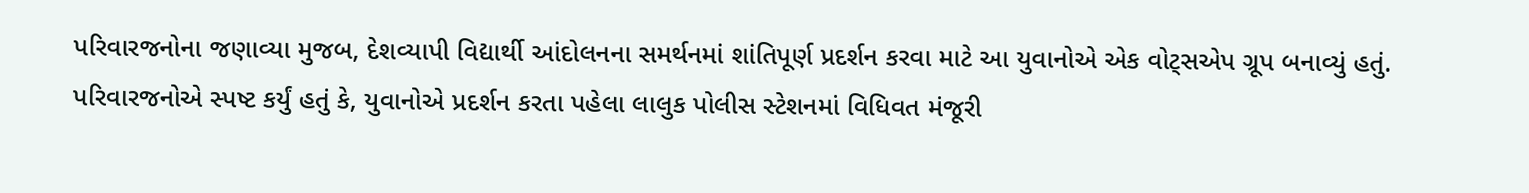પરિવારજનોના જણાવ્યા મુજબ, દેશવ્યાપી વિદ્યાર્થી આંદોલનના સમર્થનમાં શાંતિપૂર્ણ પ્રદર્શન કરવા માટે આ યુવાનોએ એક વોટ્‌સએપ ગ્રૂપ બનાવ્યું હતું. પરિવારજનોએ સ્પષ્ટ કર્યું હતું કે, યુવાનોએ પ્રદર્શન કરતા પહેલા લાલુક પોલીસ સ્ટેશનમાં વિધિવત મંજૂરી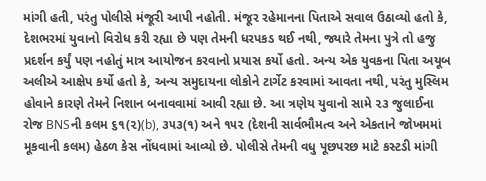માંગી હતી, પરંતુ પોલીસે મંજૂરી આપી નહોતી. મંજૂર રહેમાનના પિતાએ સવાલ ઉઠાવ્યો હતો કે, દેશભરમાં યુવાનો વિરોધ કરી રહ્યા છે પણ તેમની ધરપકડ થઈ નથી, જ્યારે તેમના પુત્રે તો હજુ પ્રદર્શન કર્યું પણ નહોતું માત્ર આયોજન કરવાનો પ્રયાસ કર્યો હતો. અન્ય એક યુવકના પિતા અયૂબ અલીએ આક્ષેપ કર્યો હતો કે, અન્ય સમુદાયના લોકોને ટાર્ગેટ કરવામાં આવતા નથી, પરંતુ મુસ્લિમ હોવાને કારણે તેમને નિશાન બનાવવામાં આવી રહ્યા છે. આ ત્રણેય યુવાનો સામે ૨૩ જુલાઈના રોજ BNSની કલમ ૬૧(૨)(b), ૩૫૩(૧) અને ૧૫૨ (દેશની સાર્વભૌમત્વ અને એકતાને જોખમમાં મૂકવાની કલમ) હેઠળ કેસ નોંધવામાં આવ્યો છે. પોલીસે તેમની વધુ પૂછપરછ માટે કસ્ટડી માંગી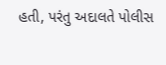હતી, પરંતુ અદાલતે પોલીસ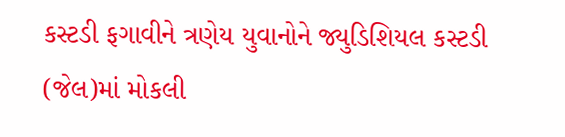કસ્ટડી ફગાવીને ત્રણેય યુવાનોને જ્યુડિશિયલ કસ્ટડી (જેલ)માં મોકલી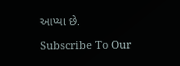આપ્યા છે.

Subscribe To Our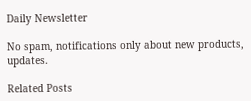Daily Newsletter

No spam, notifications only about new products, updates.

Related Posts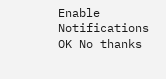Enable Notifications OK No thanks